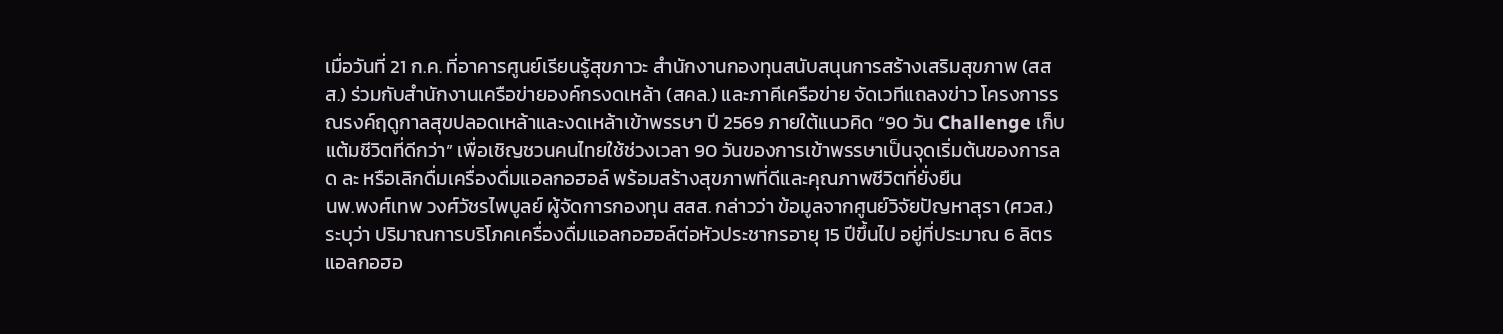เมื่อวันที่ 21 ก.ค. ที่อาคารศูนย์เรียนรู้สุขภาวะ สำนักงานกองทุนสนับสนุนการสร้างเสริมสุขภาพ (สสส.) ร่วมกับสำนักงานเครือข่ายองค์กรงดเหล้า (สคล.) และภาคีเครือข่าย จัดเวทีแถลงข่าว โครงการรณรงค์ฤดูกาลสุขปลอดเหล้าและงดเหล้าเข้าพรรษา ปี 2569 ภายใต้แนวคิด “90 วัน Challenge เก็บแต้มชีวิตที่ดีกว่า” เพื่อเชิญชวนคนไทยใช้ช่วงเวลา 90 วันของการเข้าพรรษาเป็นจุดเริ่มต้นของการลด ละ หรือเลิกดื่มเครื่องดื่มแอลกอฮอล์ พร้อมสร้างสุขภาพที่ดีและคุณภาพชีวิตที่ยั่งยืน
นพ.พงศ์เทพ วงศ์วัชรไพบูลย์ ผู้จัดการกองทุน สสส. กล่าวว่า ข้อมูลจากศูนย์วิจัยปัญหาสุรา (ศวส.) ระบุว่า ปริมาณการบริโภคเครื่องดื่มแอลกอฮอล์ต่อหัวประชากรอายุ 15 ปีขึ้นไป อยู่ที่ประมาณ 6 ลิตรแอลกอฮอ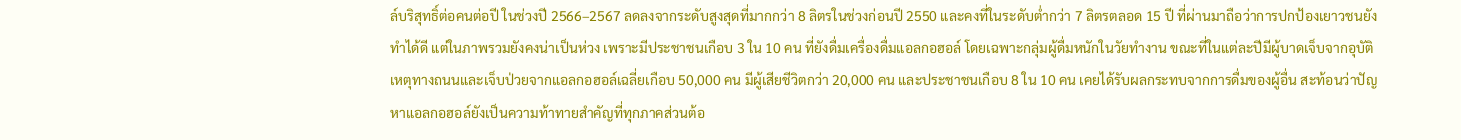ล์บริสุทธิ์ต่อคนต่อปี ในช่วงปี 2566–2567 ลดลงจากระดับสูงสุดที่มากกว่า 8 ลิตรในช่วงก่อนปี 2550 และคงที่ในระดับต่ำกว่า 7 ลิตรตลอด 15 ปี ที่ผ่านมาถือว่าการปกป้องเยาวชนยังทำได้ดี แต่ในภาพรวมยังคงน่าเป็นห่วง เพราะมีประชาชนเกือบ 3 ใน 10 คน ที่ยังดื่มเครื่องดื่มแอลกอฮอล์ โดยเฉพาะกลุ่มผู้ดื่มหนักในวัยทำงาน ขณะที่ในแต่ละปีมีผู้บาดเจ็บจากอุบัติเหตุทางถนนและเจ็บป่วยจากแอลกอฮอล์เฉลี่ยเกือบ 50,000 คน มีผู้เสียชีวิตกว่า 20,000 คน และประชาชนเกือบ 8 ใน 10 คน เคยได้รับผลกระทบจากการดื่มของผู้อื่น สะท้อนว่าปัญหาแอลกอฮอล์ยังเป็นความท้าทายสำคัญที่ทุกภาคส่วนต้อ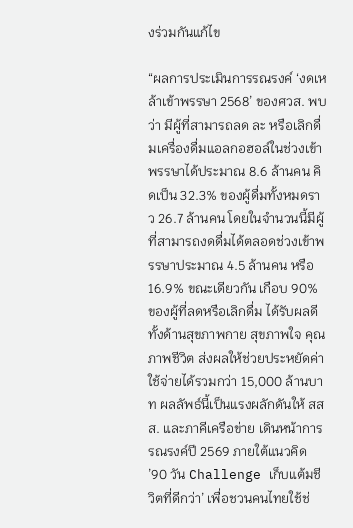งร่วมกันแก้ไข

“ผลการประเมินการรณรงค์ ‘งดเหล้าเข้าพรรษา 2568’ ของศวส. พบว่า มีผู้ที่สามารถลด ละ หรือเลิกดื่มเครื่องดื่มแอลกอฮอล์ในช่วงเข้าพรรษาได้ประมาณ 8.6 ล้านคน คิดเป็น 32.3% ของผู้ดื่มทั้งหมดราว 26.7 ล้านคน โดยในจำนวนนี้มีผู้ที่สามารถงดดื่มได้ตลอดช่วงเข้าพรรษาประมาณ 4.5 ล้านคน หรือ 16.9% ขณะเดียวกัน เกือบ 90% ของผู้ที่ลดหรือเลิกดื่ม ได้รับผลดีทั้งด้านสุขภาพกาย สุขภาพใจ คุณภาพชีวิต ส่งผลให้ช่วยประหยัดค่าใช้จ่ายได้รวมกว่า 15,000 ล้านบาท ผลลัพธ์นี้เป็นแรงผลักดันให้ สสส. และภาคีเครือข่าย เดินหน้าการรณรงค์ปี 2569 ภายใต้แนวคิด ’90 วัน Challenge เก็บแต้มชีวิตที่ดีกว่า’ เพื่อชวนคนไทยใช้ช่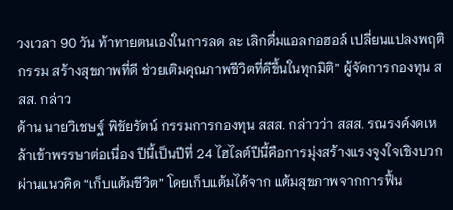วงเวลา 90 วัน ท้าทายตนเองในการลด ละ เลิกดื่มแอลกอฮอล์ เปลี่ยนแปลงพฤติกรรม สร้างสุขภาพที่ดี ช่วยเติมคุณภาพชีวิตที่ดีขึ้นในทุกมิติ” ผู้จัดการกองทุน สสส. กล่าว
ด้าน นายวิเชษฐ์ พิชัยรัตน์ กรรมการกองทุน สสส. กล่าวว่า สสส. รณรงค์งดเหล้าเข้าพรรษาต่อเนื่อง ปีนี้เป็นปีที่ 24 ไฮไลต์ปีนี้คือการมุ่งสร้างแรงจูงใจเชิงบวก ผ่านแนวคิด “เก็บแต้มชีวิต” โดยเก็บแต้มได้จาก แต้มสุขภาพจากการฟื้น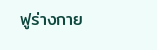ฟูร่างกาย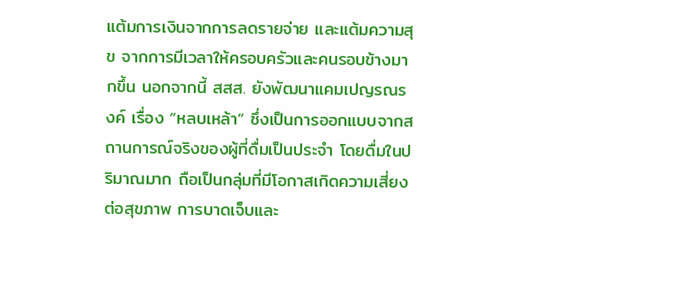แต้มการเงินจากการลดรายจ่าย และแต้มความสุข จากการมีเวลาให้ครอบครัวและคนรอบข้างมากขึ้น นอกจากนี้ สสส. ยังพัฒนาแคมเปญรณรงค์ เรื่อง “หลบเหล้า” ซึ่งเป็นการออกแบบจากสถานการณ์จริงของผู้ที่ดื่มเป็นประจำ โดยดื่มในปริมาณมาก ถือเป็นกลุ่มที่มีโอกาสเกิดความเสี่ยงต่อสุขภาพ การบาดเจ็บและ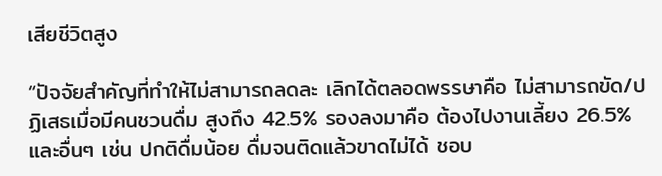เสียชีวิตสูง

“ปัจจัยสำคัญที่ทำให้ไม่สามารถลดละ เลิกได้ตลอดพรรษาคือ ไม่สามารถขัด/ปฏิเสธเมื่อมีคนชวนดื่ม สูงถึง 42.5% รองลงมาคือ ต้องไปงานเลี้ยง 26.5% และอื่นๆ เช่น ปกติดื่มน้อย ดื่มจนติดแล้วขาดไม่ได้ ชอบ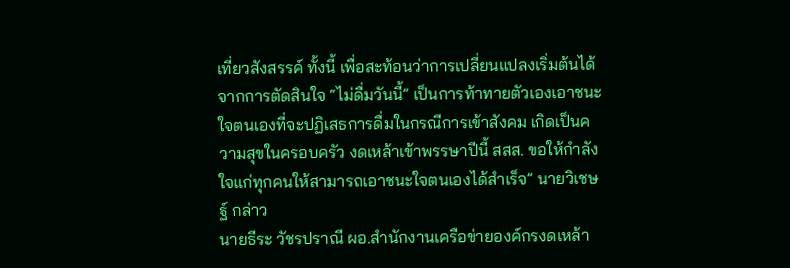เที่ยวสังสรรค์ ทั้งนี้ เพื่อสะท้อนว่าการเปลี่ยนแปลงเริ่มต้นได้จากการตัดสินใจ “ไม่ดื่มวันนี้” เป็นการท้าทายตัวเองเอาชนะใจตนเองที่จะปฏิเสธการดื่มในกรณีการเข้าสังคม เกิดเป็นความสุขในครอบครัว งดเหล้าเข้าพรรษาปีนี้ สสส. ขอให้กำลังใจแก่ทุกคนให้สามารถเอาชนะใจตนเองได้สำเร็จ” นายวิเชษฐ์ กล่าว
นายธีระ วัชรปราณี ผอ.สำนักงานเครือข่ายองค์กรงดเหล้า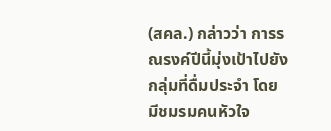(สคล.) กล่าวว่า การรณรงค์ปีนี้มุ่งเป้าไปยังกลุ่มที่ดื่มประจำ โดยมีชมรมคนหัวใจ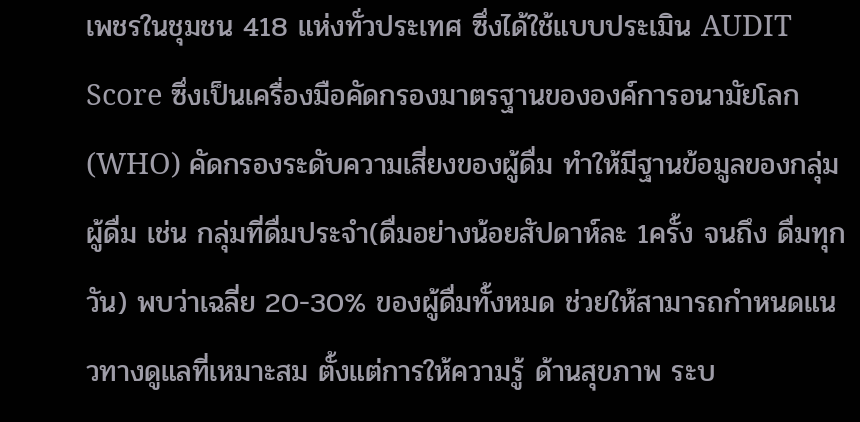เพชรในชุมชน 418 แห่งทั่วประเทศ ซึ่งได้ใช้แบบประเมิน AUDIT Score ซึ่งเป็นเครื่องมือคัดกรองมาตรฐานขององค์การอนามัยโลก (WHO) คัดกรองระดับความเสี่ยงของผู้ดื่ม ทำให้มีฐานข้อมูลของกลุ่มผู้ดื่ม เช่น กลุ่มที่ดื่มประจำ(ดื่มอย่างน้อยสัปดาห์ละ 1ครั้ง จนถึง ดื่มทุกวัน) พบว่าเฉลี่ย 20-30% ของผู้ดื่มทั้งหมด ช่วยให้สามารถกำหนดแนวทางดูแลที่เหมาะสม ตั้งแต่การให้ความรู้ ด้านสุขภาพ ระบ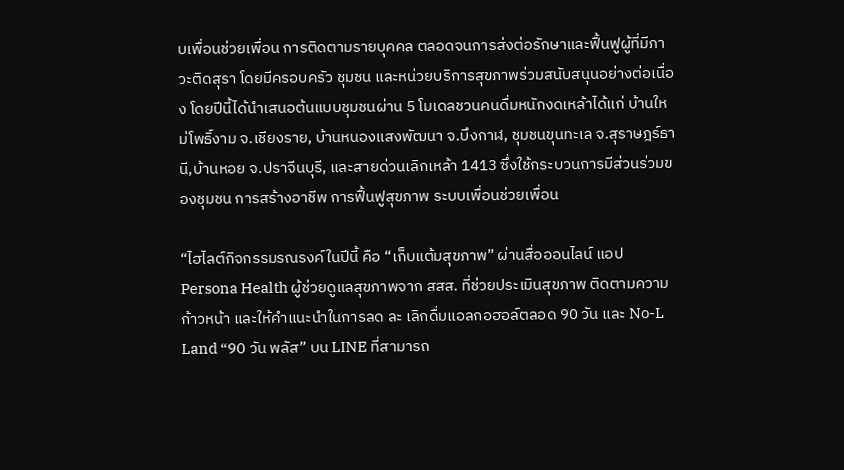บเพื่อนช่วยเพื่อน การติดตามรายบุคคล ตลอดจนการส่งต่อรักษาและฟื้นฟูผู้ที่มีภาวะติดสุรา โดยมีครอบครัว ชุมชน และหน่วยบริการสุขภาพร่วมสนับสนุนอย่างต่อเนื่อง โดยปีนี้ได้นำเสนอต้นแบบชุมชนผ่าน 5 โมเดลชวนคนดื่มหนักงดเหล้าได้แก่ บ้านใหม่โพธิ์งาม จ.เชียงราย, บ้านหนองแสงพัฒนา จ.บึงกาฬ, ชุมชนขุนทะเล จ.สุราษฎร์ธานี,บ้านหอย จ.ปราจีนบุรี, และสายด่วนเลิกเหล้า 1413 ซึ่งใช้กระบวนการมีส่วนร่วมของชุมชน การสร้างอาชีพ การฟื้นฟูสุขภาพ ระบบเพื่อนช่วยเพื่อน

“ไฮไลต์กิจกรรมรณรงค์ในปีนี้ คือ “เก็บแต้มสุขภาพ” ผ่านสื่อออนไลน์ แอป Persona Health ผู้ช่วยดูแลสุขภาพจาก สสส. ที่ช่วยประเมินสุขภาพ ติดตามความก้าวหน้า และให้คำแนะนำในการลด ละ เลิกดื่มแอลกอฮอล์ตลอด 90 วัน และ No-L Land “90 วัน พลัส” บน LINE ที่สามารถ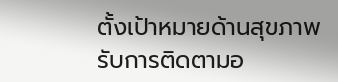ตั้งเป้าหมายด้านสุขภาพ รับการติดตามอ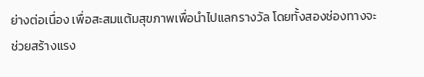ย่างต่อเนื่อง เพื่อสะสมแต้มสุขภาพเพื่อนำไปแลกรางวัล โดยทั้งสองช่องทางจะช่วยสร้างแรง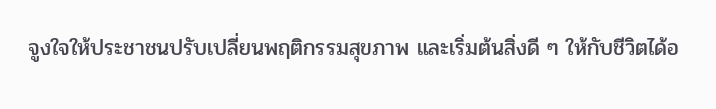จูงใจให้ประชาชนปรับเปลี่ยนพฤติกรรมสุขภาพ และเริ่มต้นสิ่งดี ๆ ให้กับชีวิตได้อ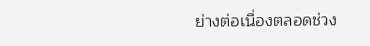ย่างต่อเนื่องตลอดช่วง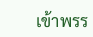เข้าพรร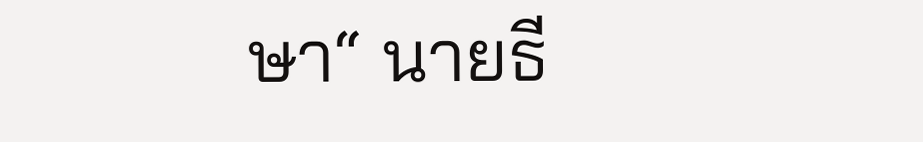ษา“ นายธี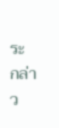ระ กล่าว